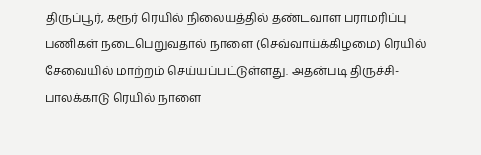திருப்பூர், கரூர் ரெயில் நிலையத்தில் தண்டவாள பராமரிப்பு பணிகள் நடைபெறுவதால் நாளை (செவ்வாய்க்கிழமை) ரெயில் சேவையில் மாற்றம் செய்யப்பட்டுள்ளது. அதன்படி திருச்சி-பாலக்காடு ரெயில் நாளை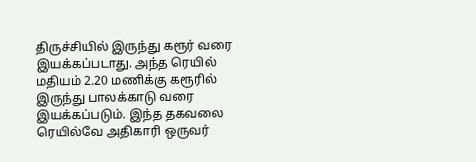திருச்சியில் இருந்து கரூர் வரை இயக்கப்படாது. அந்த ரெயில் மதியம் 2.20 மணிக்கு கரூரில் இருந்து பாலக்காடு வரை இயக்கப்படும். இந்த தகவலை ரெயில்வே அதிகாரி ஒருவர்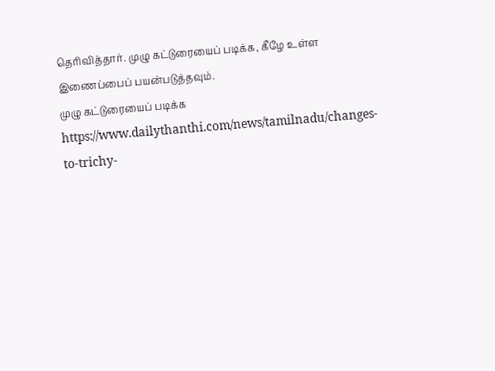தெரிவித்தார். முழு கட்டுரையைப் படிக்க, கீழே உள்ள இணைப்பைப் பயன்படுத்தவும்.
முழு கட்டுரையைப் படிக்க
https://www.dailythanthi.com/news/tamilnadu/changes-to-trichy-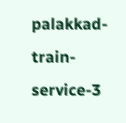palakkad-train-service-3